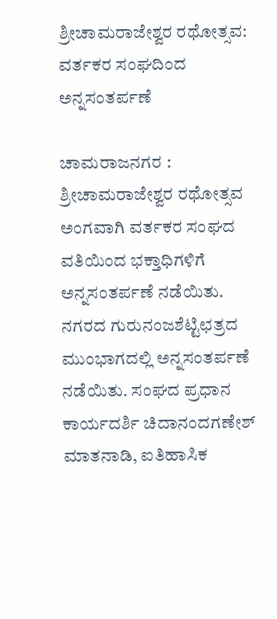ಶ್ರೀಚಾಮರಾಜೇಶ್ವರ ರಥೋತ್ಸವ: ವರ್ತಕರ ಸಂಘದಿಂದ ಅನ್ನಸಂತರ್ಪಣೆ

ಚಾಮರಾಜನಗರ : ಶ್ರೀಚಾಮರಾಜೇಶ್ವರ ರಥೋತ್ಸವ ಅಂಗವಾಗಿ ವರ್ತಕರ ಸಂಘದ ವತಿಯಿಂದ ಭಕ್ತಾಧಿಗಳಿಗೆ ಅನ್ನಸಂತರ್ಪಣೆ ನಡೆಯಿತು.
ನಗರದ ಗುರುನಂಜಶೆಟ್ಟಿಛತ್ರದ ಮುಂಭಾಗದಲ್ಲಿ ಅನ್ನಸಂತರ್ಪಣೆ ನಡೆಯಿತು. ಸಂಘದ ಪ್ರಧಾನ ಕಾರ್ಯದರ್ಶಿ ಚಿದಾನಂದಗಣೇಶ್ ಮಾತನಾಡಿ, ಐತಿಹಾಸಿಕ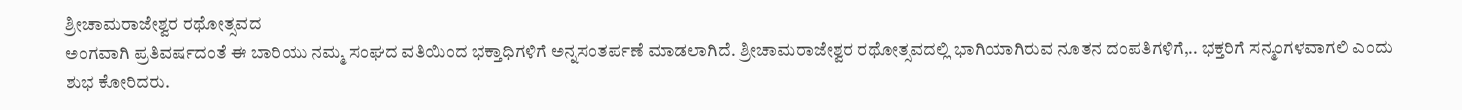ಶ್ರೀಚಾಮರಾಜೇಶ್ವರ ರಥೋತ್ಸವದ
ಅಂಗವಾಗಿ ಪ್ರತಿವರ್ಷದಂತೆ ಈ ಬಾರಿಯು ನಮ್ಮ ಸಂಘದ ವತಿಯಿಂದ ಭಕ್ತಾಧಿಗಳಿಗೆ ಅನ್ನಸಂತರ್ಪಣೆ ಮಾಡಲಾಗಿದೆ. ಶ್ರೀಚಾಮರಾಜೇಶ್ವರ ರಥೋತ್ಸವದಲ್ಲಿ ಭಾಗಿಯಾಗಿರುವ ನೂತನ ದಂಪತಿಗಳಿಗೆ,.. ಭಕ್ತರಿಗೆ ಸನ್ಮಂಗಳವಾಗಲಿ ಎಂದು ಶುಭ ಕೋರಿದರು.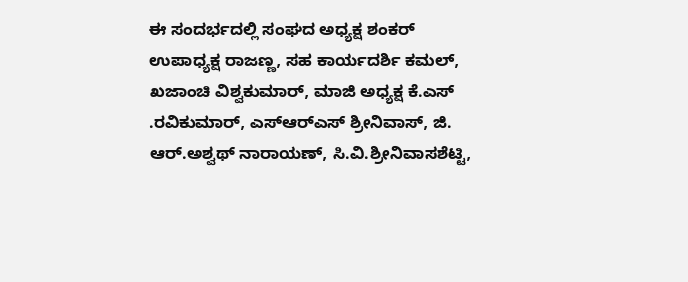ಈ ಸಂದರ್ಭದಲ್ಲಿ ಸಂಘದ ಅಧ್ಯಕ್ಷ ಶಂಕರ್ ಉಪಾಧ್ಯಕ್ಷ ರಾಜಣ್ಣ, ಸಹ ಕಾರ್ಯದರ್ಶಿ ಕಮಲ್‌, ಖಜಾಂಚಿ ವಿಶ್ವಕುಮಾರ್, ಮಾಜಿ ಅಧ್ಯಕ್ಷ ಕೆ.ಎಸ್ .ರವಿಕುಮಾರ್, ಎಸ್‌ಆರ್‌ಎಸ್ ಶ್ರೀನಿವಾಸ್, ಜಿ. ಆರ್.ಅಶ್ವಥ್ ನಾರಾಯಣ್, ಸಿ.ವಿ.ಶ್ರೀನಿವಾಸಶೆಟ್ಟಿ,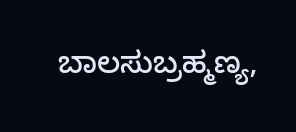ಬಾಲಸುಬ್ರಹ್ಮಣ್ಯ,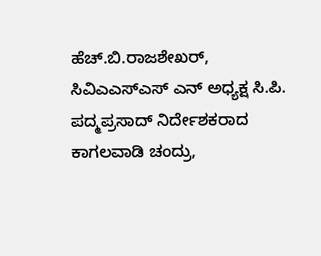ಹೆಚ್.ಬಿ.ರಾಜಶೇಖರ್, ಸಿವಿಎಎಸ್‌ಎಸ್ ಎನ್ ಅಧ್ಯಕ್ಷ ಸಿ.ಪಿ. ಪದ್ಮಪ್ರಸಾದ್ ನಿರ್ದೇಶಕರಾದ ಕಾಗಲವಾಡಿ ಚಂದ್ರು,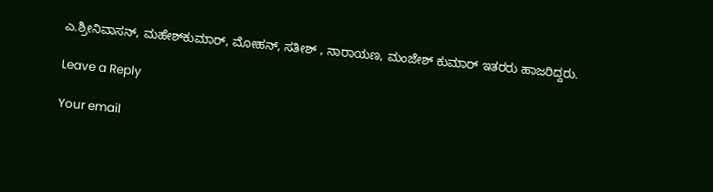ಎ.ಶ್ರೀನಿವಾಸನ್, ಮಹೇಶ್‌ಕುಮಾರ್, ಮೋಹನ್, ಸತೀಶ್ , ನಾರಾಯಣ, ಮಂಜೇಶ್ ಕುಮಾರ್ ಇತರರು ಹಾಜರಿದ್ದರು.

Leave a Reply

Your email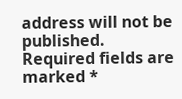address will not be published. Required fields are marked *